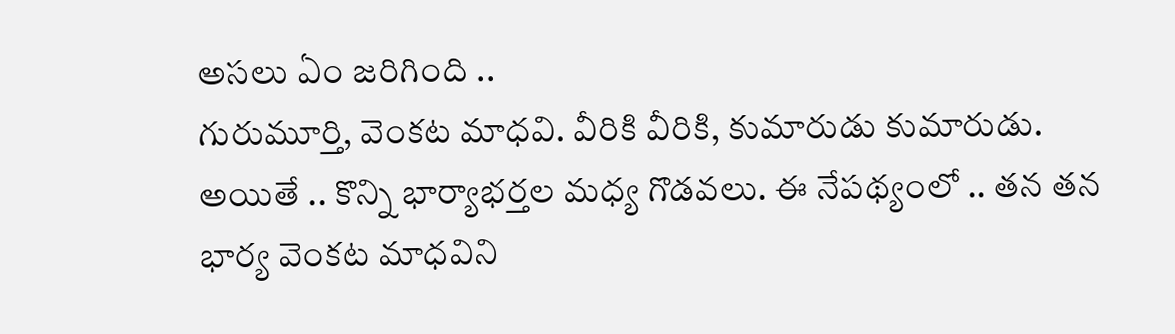అసలు ఏం జరిగింది ..
గురుమూర్తి, వెంకట మాధవి. వీరికి వీరికి, కుమారుడు కుమారుడు. అయితే .. కొన్ని భార్యాభర్తల మధ్య గొడవలు. ఈ నేపథ్యంలో .. తన తన భార్య వెంకట మాధవిని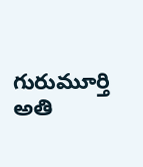గురుమూర్తి అతి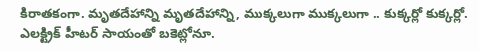కిరాతకంగా. మృతదేహాన్ని మృతదేహాన్ని, ముక్కలుగా ముక్కలుగా .. కుక్కర్లో కుక్కర్లో. ఎలక్ట్రిక్ హీటర్ సాయంతో బకెట్లోనూ.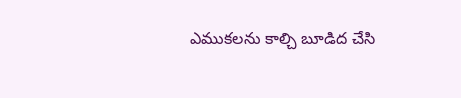ఎముకలను కాల్చి బూడిద చేసి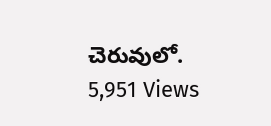చెరువులో.
5,951 Views